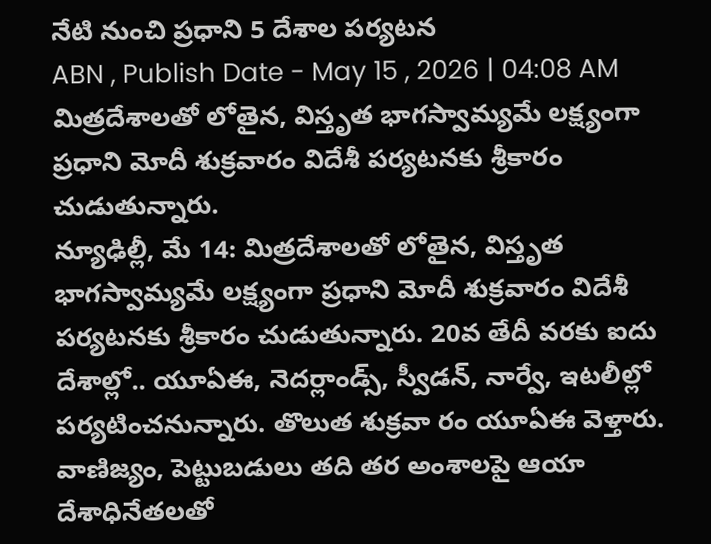నేటి నుంచి ప్రధాని 5 దేశాల పర్యటన
ABN , Publish Date - May 15 , 2026 | 04:08 AM
మిత్రదేశాలతో లోతైన, విస్తృత భాగస్వామ్యమే లక్ష్యంగా ప్రధాని మోదీ శుక్రవారం విదేశీ పర్యటనకు శ్రీకారం చుడుతున్నారు.
న్యూఢిల్లీ, మే 14: మిత్రదేశాలతో లోతైన, విస్తృత భాగస్వామ్యమే లక్ష్యంగా ప్రధాని మోదీ శుక్రవారం విదేశీ పర్యటనకు శ్రీకారం చుడుతున్నారు. 20వ తేదీ వరకు ఐదు దేశాల్లో.. యూఏఈ, నెదర్లాండ్స్, స్వీడన్, నార్వే, ఇటలీల్లో పర్యటించనున్నారు. తొలుత శుక్రవా రం యూఏఈ వెళ్తారు. వాణిజ్యం, పెట్టుబడులు తది తర అంశాలపై ఆయా దేశాధినేతలతో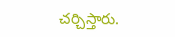చర్చిస్తారు.